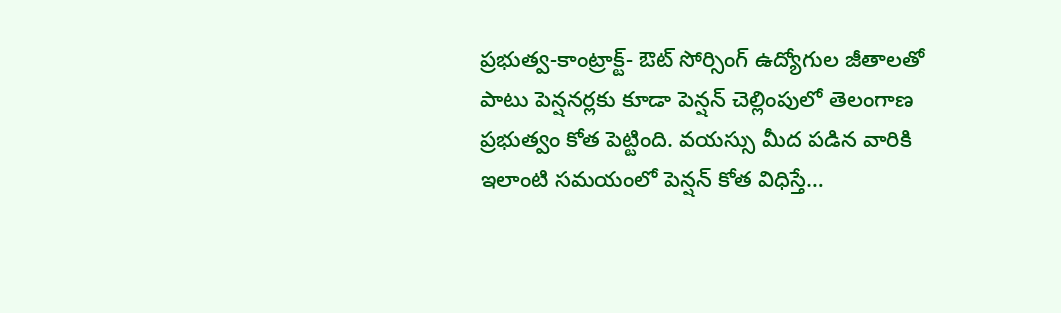ప్రభుత్వ-కాంట్రాక్ట్- ఔట్ సోర్సింగ్ ఉద్యోగుల జీతాలతో పాటు పెన్షనర్లకు కూడా పెన్షన్ చెల్లింపులో తెలంగాణ ప్రభుత్వం కోత పెట్టింది. వయస్సు మీద పడిన వారికి ఇలాంటి సమయంలో పెన్షన్ కోత విధిస్తే…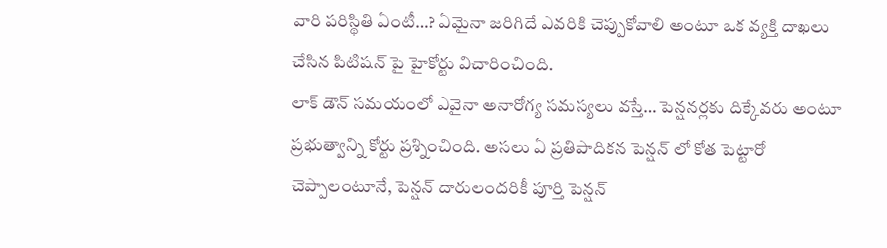వారి పరిస్థితి ఏంటీ…? ఏమైనా జరిగిదే ఎవరికి చెప్పుకోవాలి అంటూ ఒక వ్యక్తి దాఖలు చేసిన పిటిషన్ పై హైకోర్టు విచారించింది.
లాక్ డౌన్ సమయంలో ఎవైనా అనారోగ్య సమస్యలు వస్తే… పెన్షనర్లకు దిక్కేవరు అంటూ ప్రభుత్వాన్ని కోర్టు ప్రశ్నించింది. అసలు ఏ ప్రతిపాదికన పెన్షన్ లో కోత పెట్టారో చెప్పాలంటూనే, పెన్షన్ దారులందరికీ పూర్తి పెన్షన్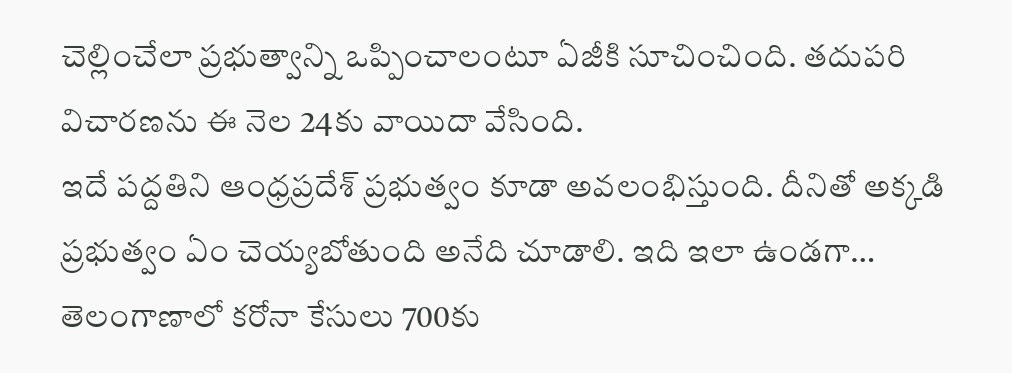చెల్లించేలా ప్రభుత్వాన్ని ఒప్పించాలంటూ ఏజీకి సూచించింది. తదుపరి విచారణను ఈ నెల 24కు వాయిదా వేసింది.
ఇదే పద్దతిని ఆంధ్రప్రదేశ్ ప్రభుత్వం కూడా అవలంభిస్తుంది. దీనితో అక్కడి ప్రభుత్వం ఏం చెయ్యబోతుంది అనేది చూడాలి. ఇది ఇలా ఉండగా… తెలంగాణాలో కరోనా కేసులు 700కు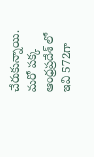చేరుకున్నాయి. మరో పక్క ఆంధ్రప్రదేశ్ లో ఇవి 572గా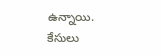ఉన్నాయి. కేసులు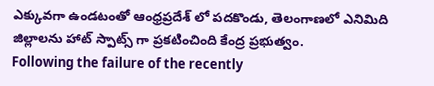ఎక్కువగా ఉండటంతో ఆంధ్రప్రదేశ్ లో పదకొండు, తెలంగాణలో ఎనిమిది జిల్లాలను హాట్ స్పాట్స్ గా ప్రకటించింది కేంద్ర ప్రభుత్వం.
Following the failure of the recently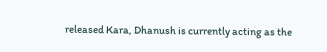released Kara, Dhanush is currently acting as the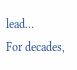lead…
For decades,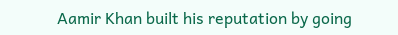Aamir Khan built his reputation by going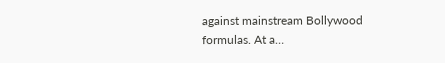against mainstream Bollywood formulas. At a…